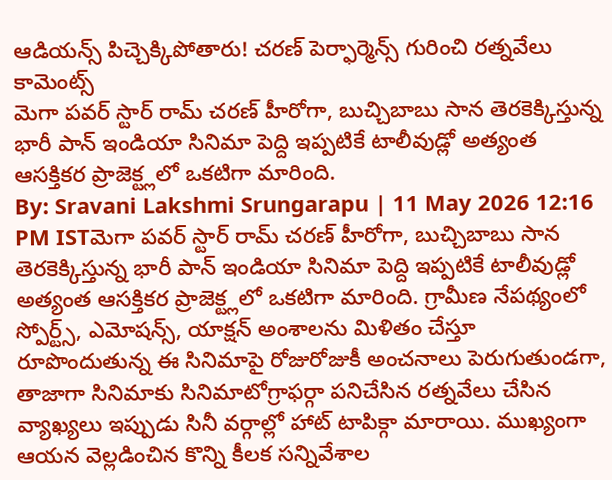ఆడియన్స్ పిచ్చెక్కిపోతారు! చరణ్ పెర్ఫార్మెన్స్ గురించి రత్నవేలు కామెంట్స్
మెగా పవర్ స్టార్ రామ్ చరణ్ హీరోగా, బుచ్చిబాబు సాన తెరకెక్కిస్తున్న భారీ పాన్ ఇండియా సినిమా పెద్ది ఇప్పటికే టాలీవుడ్లో అత్యంత ఆసక్తికర ప్రాజెక్ట్లలో ఒకటిగా మారింది.
By: Sravani Lakshmi Srungarapu | 11 May 2026 12:16 PM ISTమెగా పవర్ స్టార్ రామ్ చరణ్ హీరోగా, బుచ్చిబాబు సాన తెరకెక్కిస్తున్న భారీ పాన్ ఇండియా సినిమా పెద్ది ఇప్పటికే టాలీవుడ్లో అత్యంత ఆసక్తికర ప్రాజెక్ట్లలో ఒకటిగా మారింది. గ్రామీణ నేపథ్యంలో స్పోర్ట్స్, ఎమోషన్స్, యాక్షన్ అంశాలను మిళితం చేస్తూ రూపొందుతున్న ఈ సినిమాపై రోజురోజుకీ అంచనాలు పెరుగుతుండగా, తాజాగా సినిమాకు సినిమాటోగ్రాఫర్గా పనిచేసిన రత్నవేలు చేసిన వ్యాఖ్యలు ఇప్పుడు సినీ వర్గాల్లో హాట్ టాపిక్గా మారాయి. ముఖ్యంగా ఆయన వెల్లడించిన కొన్ని కీలక సన్నివేశాల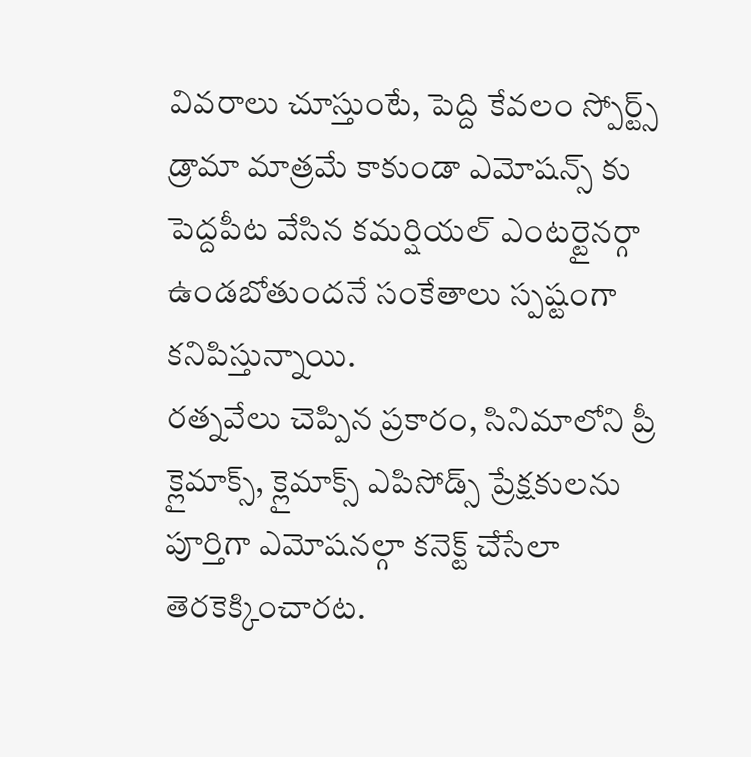వివరాలు చూస్తుంటే, పెద్ది కేవలం స్పోర్ట్స్ డ్రామా మాత్రమే కాకుండా ఎమోషన్స్ కు పెద్దపీట వేసిన కమర్షియల్ ఎంటర్టైనర్గా ఉండబోతుందనే సంకేతాలు స్పష్టంగా కనిపిస్తున్నాయి.
రత్నవేలు చెప్పిన ప్రకారం, సినిమాలోని ప్రీ క్లైమాక్స్, క్లైమాక్స్ ఎపిసోడ్స్ ప్రేక్షకులను పూర్తిగా ఎమోషనల్గా కనెక్ట్ చేసేలా తెరకెక్కించారట.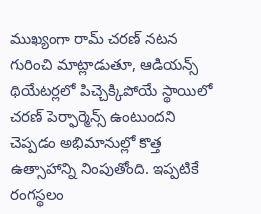ముఖ్యంగా రామ్ చరణ్ నటన గురించి మాట్లాడుతూ, ఆడియన్స్ థియేటర్లలో పిచ్చెక్కిపోయే స్థాయిలో చరణ్ పెర్ఫార్మెన్స్ ఉంటుందని చెప్పడం అభిమానుల్లో కొత్త ఉత్సాహాన్ని నింపుతోంది. ఇప్పటికే రంగస్థలం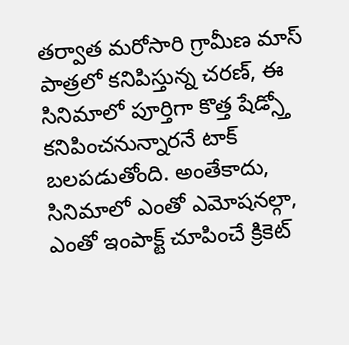తర్వాత మరోసారి గ్రామీణ మాస్ పాత్రలో కనిపిస్తున్న చరణ్, ఈ సినిమాలో పూర్తిగా కొత్త షేడ్స్తో కనిపించనున్నారనే టాక్ బలపడుతోంది. అంతేకాదు, సినిమాలో ఎంతో ఎమోషనల్గా, ఎంతో ఇంపాక్ట్ చూపించే క్రికెట్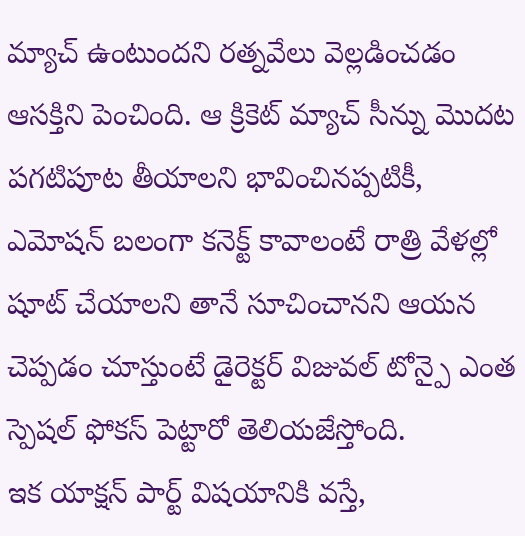మ్యాచ్ ఉంటుందని రత్నవేలు వెల్లడించడం ఆసక్తిని పెంచింది. ఆ క్రికెట్ మ్యాచ్ సీన్ను మొదట పగటిపూట తీయాలని భావించినప్పటికీ, ఎమోషన్ బలంగా కనెక్ట్ కావాలంటే రాత్రి వేళల్లో షూట్ చేయాలని తానే సూచించానని ఆయన చెప్పడం చూస్తుంటే డైరెక్టర్ విజువల్ టోన్పై ఎంత స్పెషల్ ఫోకస్ పెట్టారో తెలియజేస్తోంది.
ఇక యాక్షన్ పార్ట్ విషయానికి వస్తే,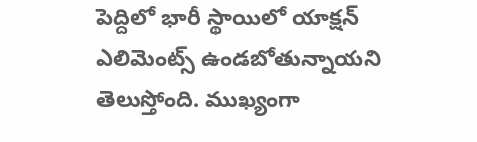పెద్దిలో భారీ స్థాయిలో యాక్షన్ ఎలిమెంట్స్ ఉండబోతున్నాయని తెలుస్తోంది. ముఖ్యంగా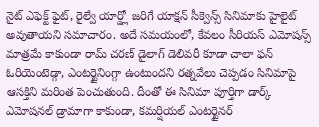నైట్ ఎఫెక్ట్ ఫైట్, రైల్వే యార్డ్లో జరిగే యాక్షన్ సీక్వెన్స్ సినిమాకు హైలైట్ అవుతాయని సమాచారం. అదే సమయంలో, కేవలం సీరియస్ ఎమోషన్స్ మాత్రమే కాకుండా రామ్ చరణ్ డైలాగ్ డెలివరీ కూడా చాలా ఫన్ ఓరియెంటెడ్గా, ఎంటర్టైనింగ్గా ఉంటుందని రత్నవేలు చెప్పడం సినిమాపై ఆసక్తిని మరింత పెంచుతుంది. దీంతో ఈ సినిమా పూర్తిగా డార్క్ ఎమోషనల్ డ్రామాగా కాకుండా, కమర్షియల్ ఎంటర్టైనర్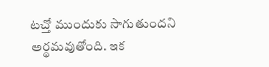టచ్తో ముందుకు సాగుతుందని అర్థమవుతోంది. ఇక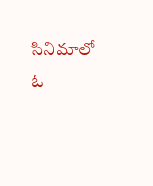సినిమాలో ఓ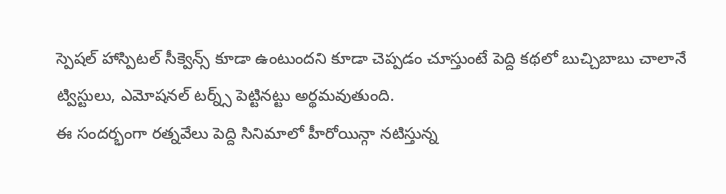స్పెషల్ హాస్పిటల్ సీక్వెన్స్ కూడా ఉంటుందని కూడా చెప్పడం చూస్తుంటే పెద్ది కథలో బుచ్చిబాబు చాలానే ట్విస్టులు, ఎమోషనల్ టర్న్స్ పెట్టినట్టు అర్థమవుతుంది.
ఈ సందర్భంగా రత్నవేలు పెద్ది సినిమాలో హీరోయిన్గా నటిస్తున్న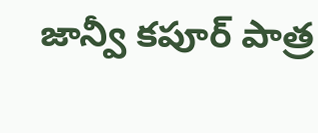జాన్వీ కపూర్ పాత్ర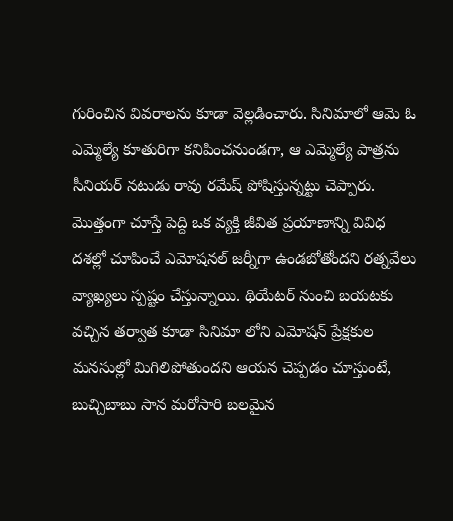గురించిన వివరాలను కూడా వెల్లడించారు. సినిమాలో ఆమె ఓ ఎమ్మెల్యే కూతురిగా కనిపించనుండగా, ఆ ఎమ్మెల్యే పాత్రను సీనియర్ నటుడు రావు రమేష్ పోషిస్తున్నట్టు చెప్పారు. మొత్తంగా చూస్తే పెద్ది ఒక వ్యక్తి జీవిత ప్రయాణాన్ని వివిధ దశల్లో చూపించే ఎమోషనల్ జర్నీగా ఉండబోతోందని రత్నవేలు వ్యాఖ్యలు స్పష్టం చేస్తున్నాయి. థియేటర్ నుంచి బయటకు వచ్చిన తర్వాత కూడా సినిమా లోని ఎమోషన్ ప్రేక్షకుల మనసుల్లో మిగిలిపోతుందని ఆయన చెప్పడం చూస్తుంటే, బుచ్చిబాబు సాన మరోసారి బలమైన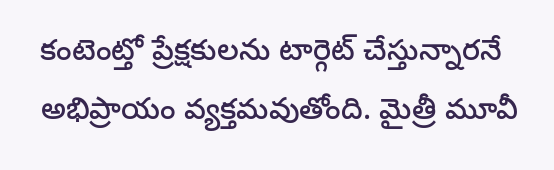కంటెంట్తో ప్రేక్షకులను టార్గెట్ చేస్తున్నారనే అభిప్రాయం వ్యక్తమవుతోంది. మైత్రీ మూవీ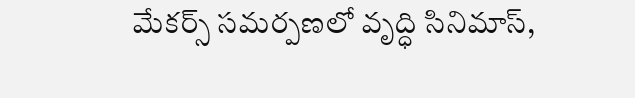మేకర్స్ సమర్పణలో వృద్ధి సినిమాస్,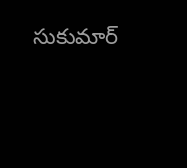సుకుమార్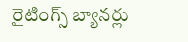రైటింగ్స్ బ్యానర్లు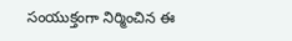సంయుక్తంగా నిర్మించిన ఈ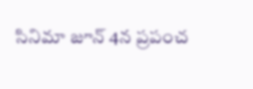సినిమా జూన్ 4న ప్రపంచ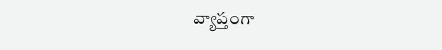వ్యాప్తంగా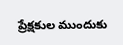ప్రేక్షకుల ముందుకు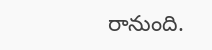రానుంది.